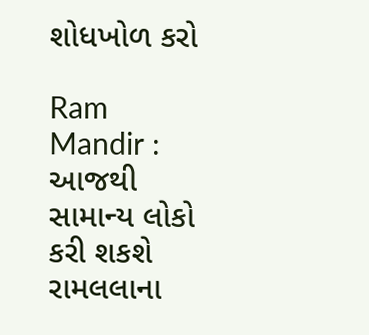શોધખોળ કરો

Ram Mandir : આજથી સામાન્ય લોકો કરી શકશે રામલલાના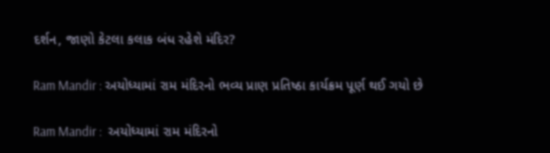દર્શન, જાણો કેટલા કલાક બંધ રહેશે મંદિર?

Ram Mandir : અયોધ્યામાં રામ મંદિરનો ભવ્ય પ્રાણ પ્રતિષ્ઠા કાર્યક્રમ પૂર્ણ થઈ ગયો છે

Ram Mandir :  અયોધ્યામાં રામ મંદિરનો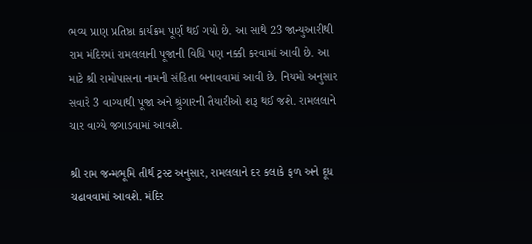ભવ્ય પ્રાણ પ્રતિષ્ઠા કાર્યક્રમ પૂર્ણ થઈ ગયો છે. આ સાથે 23 જાન્યુઆરીથી રામ મંદિરમાં રામલલાની પૂજાની વિધિ પણ નક્કી કરવામાં આવી છે. આ માટે શ્રી રામોપાસના નામની સંહિતા બનાવવામાં આવી છે. નિયમો અનુસાર સવારે 3 વાગ્યાથી પૂજા અને શ્રુંગારની તૈયારીઓ શરૂ થઈ જશે. રામલલાને ચાર વાગ્યે જગાડવામાં આવશે.

શ્રી રામ જન્મભૂમિ તીર્થ ટ્રસ્ટ અનુસાર, રામલલાને દર કલાકે ફળ અને દૂધ ચઢાવવામાં આવશે. મંદિર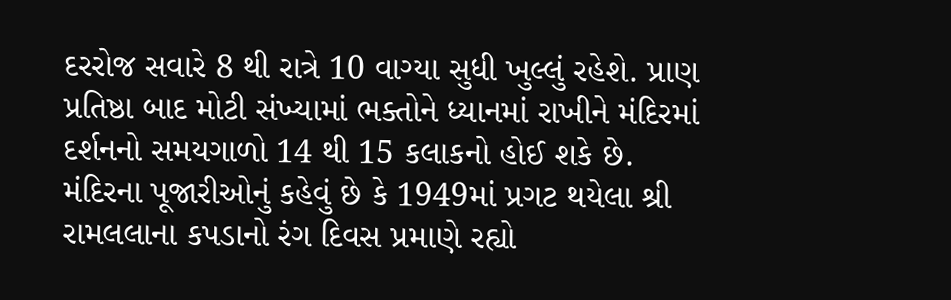દરરોજ સવારે 8 થી રાત્રે 10 વાગ્યા સુધી ખુલ્લું રહેશે. પ્રાણ પ્રતિષ્ઠા બાદ મોટી સંખ્યામાં ભક્તોને ધ્યાનમાં રાખીને મંદિરમાં દર્શનનો સમયગાળો 14 થી 15 કલાકનો હોઈ શકે છે. મંદિરના પૂજારીઓનું કહેવું છે કે 1949માં પ્રગટ થયેલા શ્રી રામલલાના કપડાનો રંગ દિવસ પ્રમાણે રહ્યો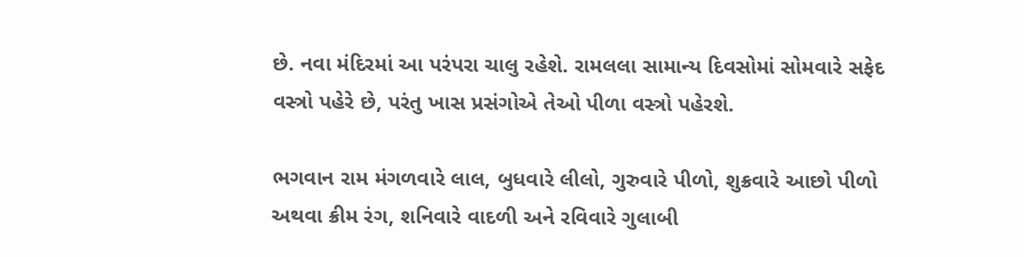છે. નવા મંદિરમાં આ પરંપરા ચાલુ રહેશે. રામલલા સામાન્ય દિવસોમાં સોમવારે સફેદ વસ્ત્રો પહેરે છે, પરંતુ ખાસ પ્રસંગોએ તેઓ પીળા વસ્ત્રો પહેરશે.

ભગવાન રામ મંગળવારે લાલ, બુધવારે લીલો, ગુરુવારે પીળો, શુક્રવારે આછો પીળો અથવા ક્રીમ રંગ, શનિવારે વાદળી અને રવિવારે ગુલાબી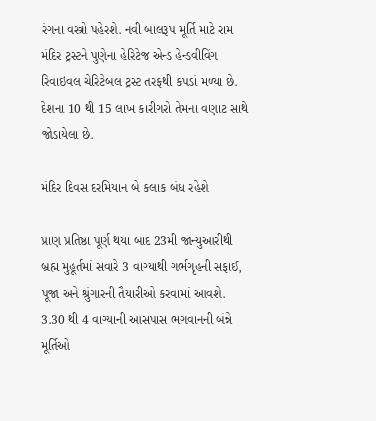રંગના વસ્ત્રો પહેરશે. નવી બાલરૂપ મૂર્તિ માટે રામ મંદિર ટ્રસ્ટને પુણેના હેરિટેજ એન્ડ હેન્ડવીવિંગ રિવાઇવલ ચેરિટેબલ ટ્રસ્ટ તરફથી કપડાં મળ્યા છે. દેશના 10 થી 15 લાખ કારીગરો તેમના વણાટ સાથે જોડાયેલા છે.

મંદિર દિવસ દરમિયાન બે કલાક બંધ રહેશે

પ્રાણ પ્રતિષ્ઠા પૂર્ણ થયા બાદ 23મી જાન્યુઆરીથી બ્રહ્મ મુહૂર્તમાં સવારે 3 વાગ્યાથી ગર્ભગૃહની સફાઈ, પૂજા અને શ્રુંગારની તૈયારીઓ કરવામાં આવશે. 3.30 થી 4 વાગ્યાની આસપાસ ભગવાનની બંન્ને મૂર્તિઓ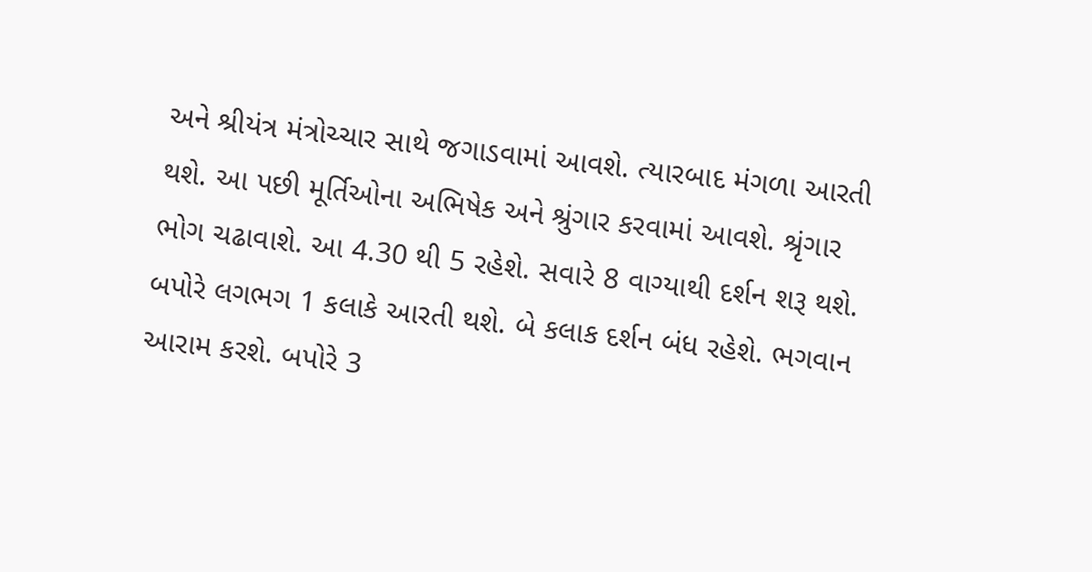અને શ્રીયંત્ર મંત્રોચ્ચાર સાથે જગાડવામાં આવશે. ત્યારબાદ મંગળા આરતી થશે. આ પછી મૂર્તિઓના અભિષેક અને શ્રુંગાર કરવામાં આવશે. શ્રૃંગાર ભોગ ચઢાવાશે. આ 4.30 થી 5 રહેશે. સવારે 8 વાગ્યાથી દર્શન શરૂ થશે. બપોરે લગભગ 1 કલાકે આરતી થશે. બે કલાક દર્શન બંધ રહેશે. ભગવાન આરામ કરશે. બપોરે 3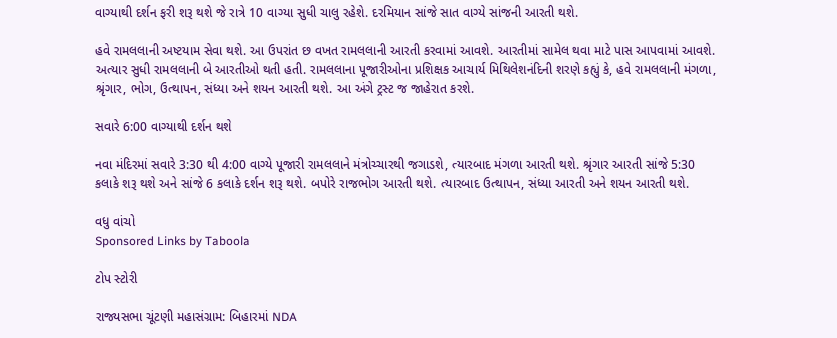વાગ્યાથી દર્શન ફરી શરૂ થશે જે રાત્રે 10 વાગ્યા સુધી ચાલુ રહેશે. દરમિયાન સાંજે સાત વાગ્યે સાંજની આરતી થશે.

હવે રામલલાની અષ્ટયામ સેવા થશે. આ ઉપરાંત છ વખત રામલલાની આરતી કરવામાં આવશે. આરતીમાં સામેલ થવા માટે પાસ આપવામાં આવશે. અત્યાર સુધી રામલલાની બે આરતીઓ થતી હતી. રામલલાના પૂજારીઓના પ્રશિક્ષક આચાર્ય મિથિલેશનંદિની શરણે કહ્યું કે, હવે રામલલાની મંગળા, શ્રૃંગાર, ભોગ, ઉત્થાપન, સંધ્યા અને શયન આરતી થશે. આ અંગે ટ્રસ્ટ જ જાહેરાત કરશે.

સવારે 6:00 વાગ્યાથી દર્શન થશે

નવા મંદિરમાં સવારે 3:30 થી 4:00 વાગ્યે પૂજારી રામલલાને મંત્રોચ્ચારથી જગાડશે, ત્યારબાદ મંગળા આરતી થશે. શ્રૃંગાર આરતી સાંજે 5:30 કલાકે શરૂ થશે અને સાંજે 6 કલાકે દર્શન શરૂ થશે. બપોરે રાજભોગ આરતી થશે. ત્યારબાદ ઉત્થાપન, સંધ્યા આરતી અને શયન આરતી થશે.

વધુ વાંચો
Sponsored Links by Taboola

ટોપ સ્ટોરી

રાજ્યસભા ચૂંટણી મહાસંગ્રામ: બિહારમાં NDA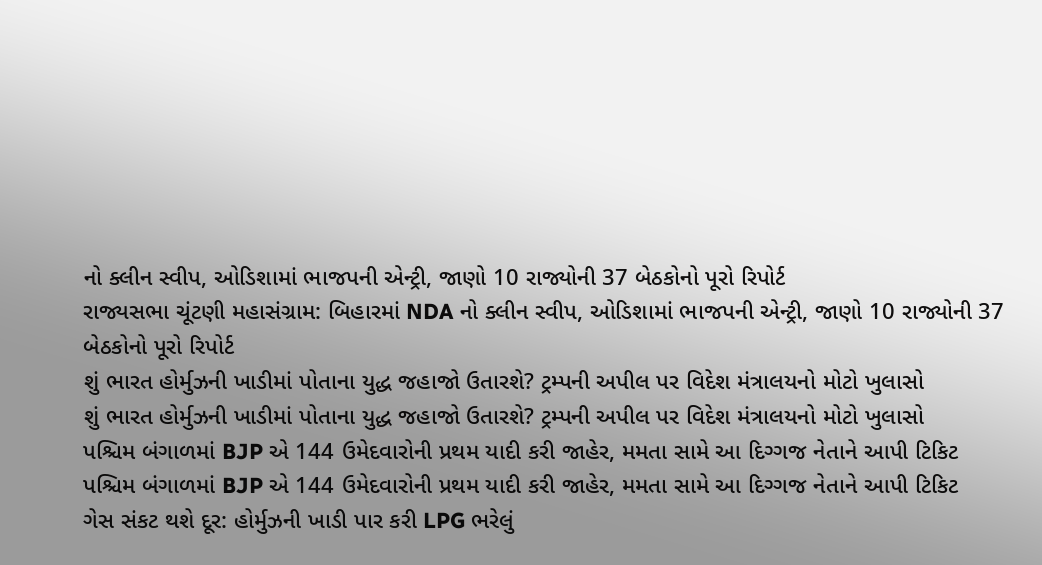નો ક્લીન સ્વીપ, ઓડિશામાં ભાજપની એન્ટ્રી, જાણો 10 રાજ્યોની 37 બેઠકોનો પૂરો રિપોર્ટ
રાજ્યસભા ચૂંટણી મહાસંગ્રામ: બિહારમાં NDA નો ક્લીન સ્વીપ, ઓડિશામાં ભાજપની એન્ટ્રી, જાણો 10 રાજ્યોની 37 બેઠકોનો પૂરો રિપોર્ટ
શું ભારત હોર્મુઝની ખાડીમાં પોતાના યુદ્ધ જહાજો ઉતારશે? ટ્રમ્પની અપીલ પર વિદેશ મંત્રાલયનો મોટો ખુલાસો
શું ભારત હોર્મુઝની ખાડીમાં પોતાના યુદ્ધ જહાજો ઉતારશે? ટ્રમ્પની અપીલ પર વિદેશ મંત્રાલયનો મોટો ખુલાસો
પશ્ચિમ બંગાળમાં BJP એ 144 ઉમેદવારોની પ્રથમ યાદી કરી જાહેર, મમતા સામે આ દિગ્ગજ નેતાને આપી ટિકિટ
પશ્ચિમ બંગાળમાં BJP એ 144 ઉમેદવારોની પ્રથમ યાદી કરી જાહેર, મમતા સામે આ દિગ્ગજ નેતાને આપી ટિકિટ
ગેસ સંકટ થશે દૂર: હોર્મુઝની ખાડી પાર કરી LPG ભરેલું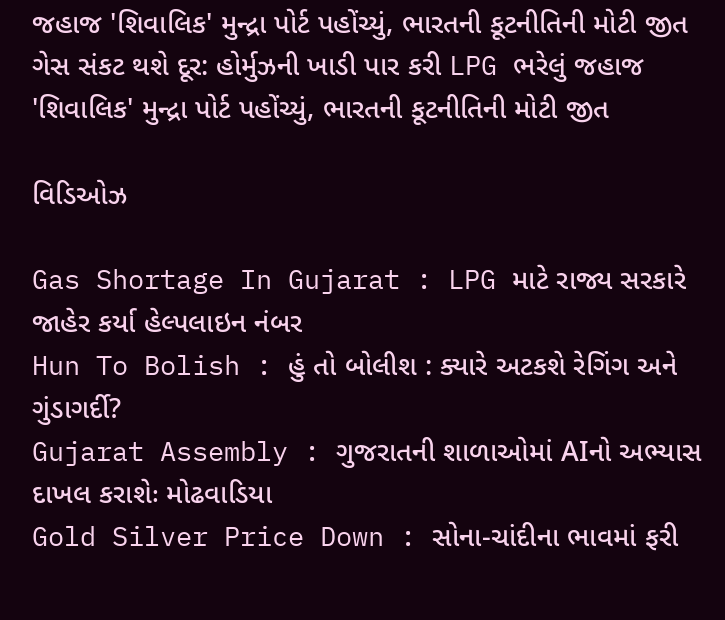જહાજ 'શિવાલિક' મુન્દ્રા પોર્ટ પહોંચ્યું, ભારતની કૂટનીતિની મોટી જીત
ગેસ સંકટ થશે દૂર: હોર્મુઝની ખાડી પાર કરી LPG ભરેલું જહાજ 'શિવાલિક' મુન્દ્રા પોર્ટ પહોંચ્યું, ભારતની કૂટનીતિની મોટી જીત

વિડિઓઝ

Gas Shortage In Gujarat : LPG માટે રાજ્ય સરકારે જાહેર કર્યા હેલ્પલાઇન નંબર
Hun To Bolish : હું તો બોલીશ : ક્યારે અટકશે રેગિંગ અને ગુંડાગર્દી?
Gujarat Assembly : ગુજરાતની શાળાઓમાં AIનો અભ્યાસ દાખલ કરાશેઃ મોઢવાડિયા
Gold Silver Price Down : સોના-ચાંદીના ભાવમાં ફરી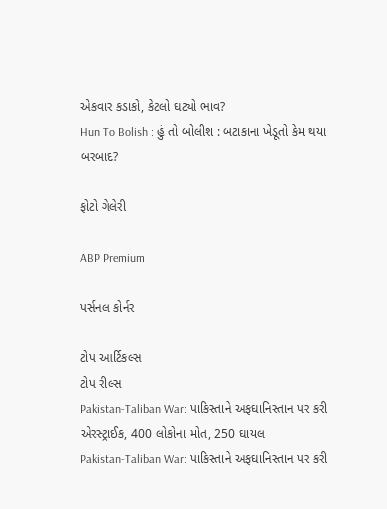એકવાર કડાકો, કેટલો ઘટ્યો ભાવ?
Hun To Bolish : હું તો બોલીશ : બટાકાના ખેડૂતો કેમ થયા બરબાદ?

ફોટો ગેલેરી

ABP Premium

પર્સનલ કોર્નર

ટોપ આર્ટિકલ્સ
ટોપ રીલ્સ
Pakistan-Taliban War: પાકિસ્તાને અફઘાનિસ્તાન પર કરી એરસ્ટ્રાઈક, 400 લોકોના મોત, 250 ઘાયલ
Pakistan-Taliban War: પાકિસ્તાને અફઘાનિસ્તાન પર કરી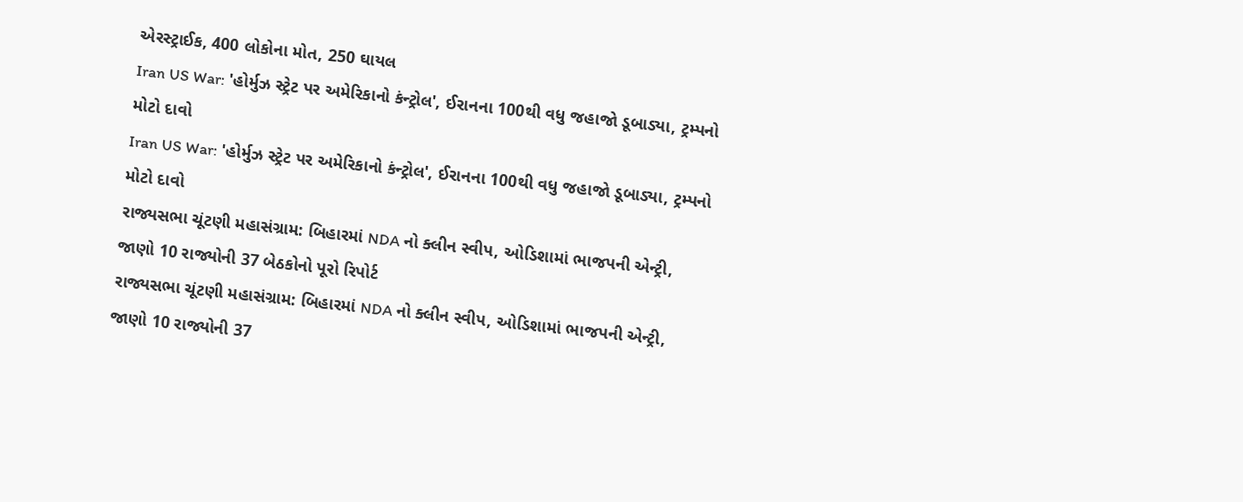એરસ્ટ્રાઈક, 400 લોકોના મોત, 250 ઘાયલ
Iran US War: 'હોર્મુઝ સ્ટ્રેટ પર અમેરિકાનો કંન્ટ્રોલ', ઈરાનના 100થી વધુ જહાજો ડૂબાડ્યા, ટ્રમ્પનો મોટો દાવો
Iran US War: 'હોર્મુઝ સ્ટ્રેટ પર અમેરિકાનો કંન્ટ્રોલ', ઈરાનના 100થી વધુ જહાજો ડૂબાડ્યા, ટ્રમ્પનો મોટો દાવો
રાજ્યસભા ચૂંટણી મહાસંગ્રામ: બિહારમાં NDA નો ક્લીન સ્વીપ, ઓડિશામાં ભાજપની એન્ટ્રી, જાણો 10 રાજ્યોની 37 બેઠકોનો પૂરો રિપોર્ટ
રાજ્યસભા ચૂંટણી મહાસંગ્રામ: બિહારમાં NDA નો ક્લીન સ્વીપ, ઓડિશામાં ભાજપની એન્ટ્રી, જાણો 10 રાજ્યોની 37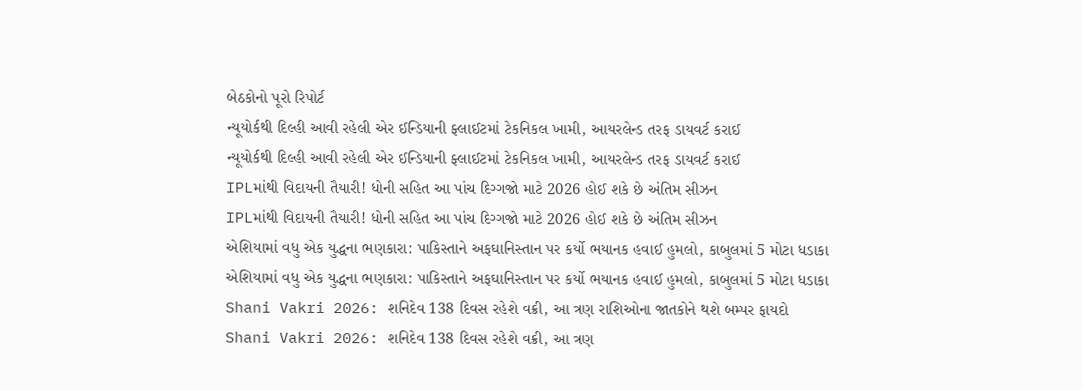બેઠકોનો પૂરો રિપોર્ટ
ન્યૂયોર્કથી દિલ્હી આવી રહેલી એર ઈન્ડિયાની ફ્લાઈટમાં ટેકનિકલ ખામી, આયરલેન્ડ તરફ ડાયવર્ટ કરાઈ
ન્યૂયોર્કથી દિલ્હી આવી રહેલી એર ઈન્ડિયાની ફ્લાઈટમાં ટેકનિકલ ખામી, આયરલેન્ડ તરફ ડાયવર્ટ કરાઈ
IPLમાંથી વિદાયની તૈયારી! ધોની સહિત આ પાંચ દિગ્ગજો માટે 2026 હોઈ શકે છે અંતિમ સીઝન
IPLમાંથી વિદાયની તૈયારી! ધોની સહિત આ પાંચ દિગ્ગજો માટે 2026 હોઈ શકે છે અંતિમ સીઝન
એશિયામાં વધુ એક યુદ્ધના ભણકારા: પાકિસ્તાને અફઘાનિસ્તાન પર કર્યો ભયાનક હવાઈ હુમલો, કાબુલમાં 5 મોટા ધડાકા
એશિયામાં વધુ એક યુદ્ધના ભણકારા: પાકિસ્તાને અફઘાનિસ્તાન પર કર્યો ભયાનક હવાઈ હુમલો, કાબુલમાં 5 મોટા ધડાકા
Shani Vakri 2026: શનિદેવ 138 દિવસ રહેશે વક્રી, આ ત્રણ રાશિઓના જાતકોને થશે બમ્પર ફાયદો
Shani Vakri 2026: શનિદેવ 138 દિવસ રહેશે વક્રી, આ ત્રણ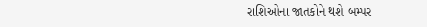રાશિઓના જાતકોને થશે બમ્પર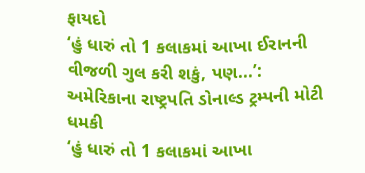ફાયદો
‘હું ધારું તો 1 કલાકમાં આખા ઈરાનની વીજળી ગુલ કરી શકું, પણ...’: અમેરિકાના રાષ્ટ્રપતિ ડોનાલ્ડ ટ્રમ્પની મોટી ધમકી
‘હું ધારું તો 1 કલાકમાં આખા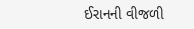ઈરાનની વીજળી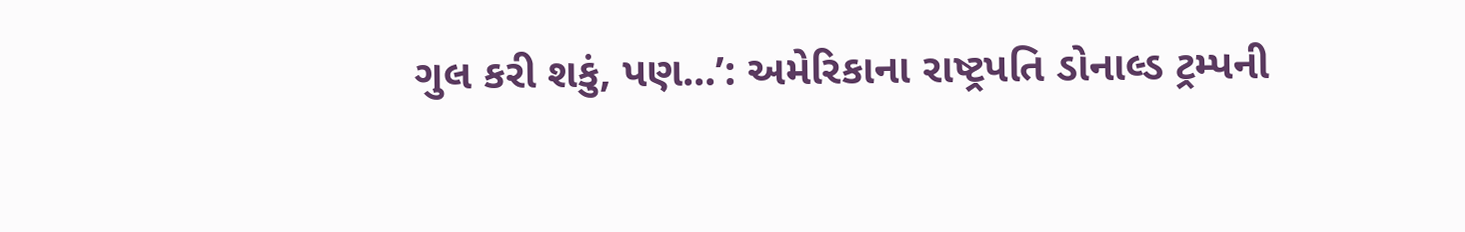ગુલ કરી શકું, પણ...’: અમેરિકાના રાષ્ટ્રપતિ ડોનાલ્ડ ટ્રમ્પની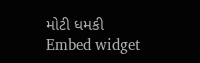મોટી ધમકી
Embed widget